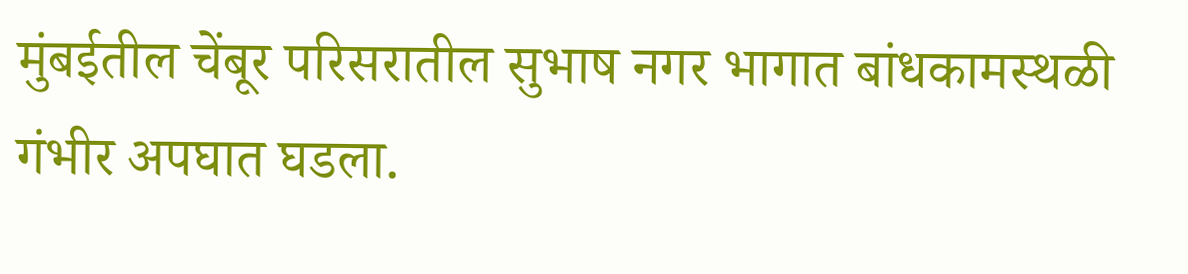मुंबईतील चेंबूर परिसरातील सुभाष नगर भागात बांधकामस्थळी गंभीर अपघात घडला.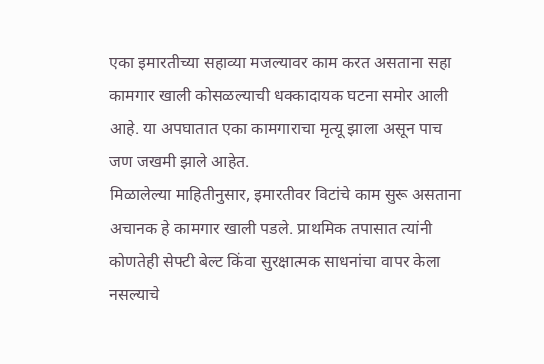एका इमारतीच्या सहाव्या मजल्यावर काम करत असताना सहा कामगार खाली कोसळल्याची धक्कादायक घटना समोर आली आहे. या अपघातात एका कामगाराचा मृत्यू झाला असून पाच जण जखमी झाले आहेत.
मिळालेल्या माहितीनुसार, इमारतीवर विटांचे काम सुरू असताना अचानक हे कामगार खाली पडले. प्राथमिक तपासात त्यांनी कोणतेही सेफ्टी बेल्ट किंवा सुरक्षात्मक साधनांचा वापर केला नसल्याचे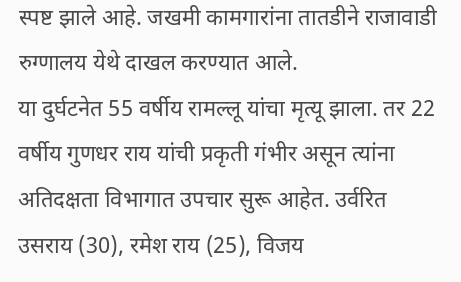स्पष्ट झाले आहे. जखमी कामगारांना तातडीने राजावाडी रुग्णालय येथे दाखल करण्यात आले.
या दुर्घटनेत 55 वर्षीय रामल्लू यांचा मृत्यू झाला. तर 22 वर्षीय गुणधर राय यांची प्रकृती गंभीर असून त्यांना अतिदक्षता विभागात उपचार सुरू आहेत. उर्वरित उसराय (30), रमेश राय (25), विजय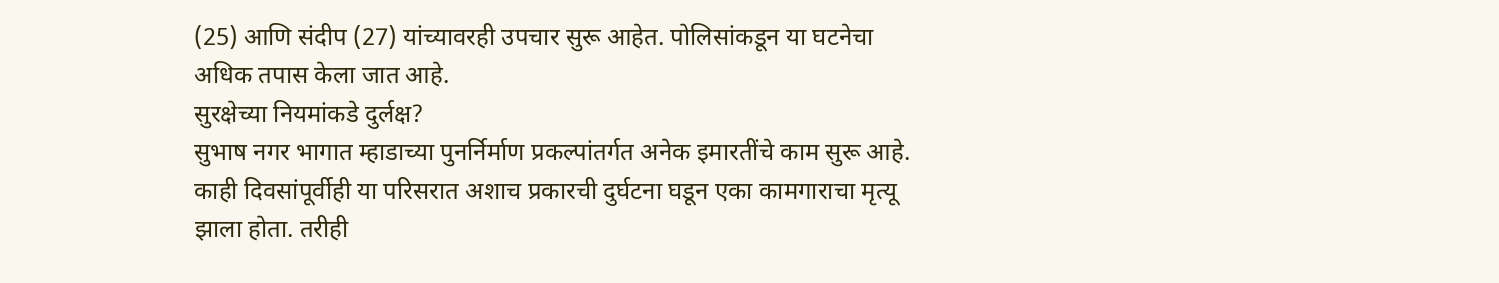(25) आणि संदीप (27) यांच्यावरही उपचार सुरू आहेत. पोलिसांकडून या घटनेचा अधिक तपास केला जात आहे.
सुरक्षेच्या नियमांकडे दुर्लक्ष?
सुभाष नगर भागात म्हाडाच्या पुनर्निर्माण प्रकल्पांतर्गत अनेक इमारतींचे काम सुरू आहे. काही दिवसांपूर्वीही या परिसरात अशाच प्रकारची दुर्घटना घडून एका कामगाराचा मृत्यू झाला होता. तरीही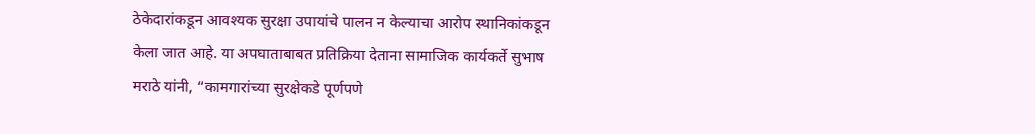ठेकेदारांकडून आवश्यक सुरक्षा उपायांचे पालन न केल्याचा आरोप स्थानिकांकडून केला जात आहे. या अपघाताबाबत प्रतिक्रिया देताना सामाजिक कार्यकर्ते सुभाष मराठे यांनी, “कामगारांच्या सुरक्षेकडे पूर्णपणे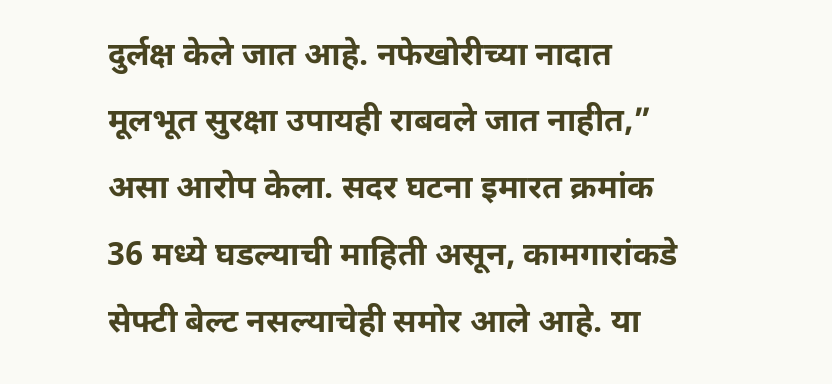दुर्लक्ष केले जात आहे. नफेखोरीच्या नादात मूलभूत सुरक्षा उपायही राबवले जात नाहीत,” असा आरोप केला. सदर घटना इमारत क्रमांक 36 मध्ये घडल्याची माहिती असून, कामगारांकडे सेफ्टी बेल्ट नसल्याचेही समोर आले आहे. या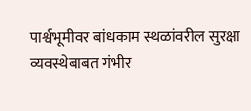पार्श्वभूमीवर बांधकाम स्थळांवरील सुरक्षा व्यवस्थेबाबत गंभीर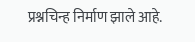प्रश्नचिन्ह निर्माण झाले आहे.